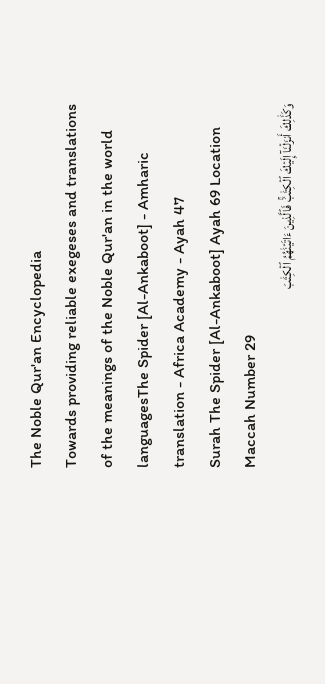The Noble Qur'an Encyclopedia
Towards providing reliable exegeses and translations of the meanings of the Noble Qur'an in the world languagesThe Spider [Al-Ankaboot] - Amharic translation - Africa Academy - Ayah 47
Surah The Spider [Al-Ankaboot] Ayah 69 Location Maccah Number 29
وَكَذَٰلِكَ أَنزَلۡنَآ إِلَيۡكَ ٱلۡكِتَٰبَۚ فَٱلَّذِينَ ءَاتَيۡنَٰهُمُ ٱلۡكِتَٰبَ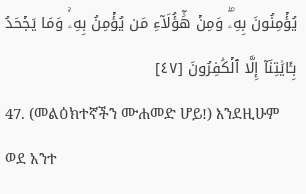يُؤۡمِنُونَ بِهِۦۖ وَمِنۡ هَٰٓؤُلَآءِ مَن يُؤۡمِنُ بِهِۦۚ وَمَا يَجۡحَدُ بِـَٔايَٰتِنَآ إِلَّا ٱلۡكَٰفِرُونَ [٤٧]
47. (መልዕክተኛችን ሙሐመድ ሆይ!) እንደዚሁም ወደ አንተ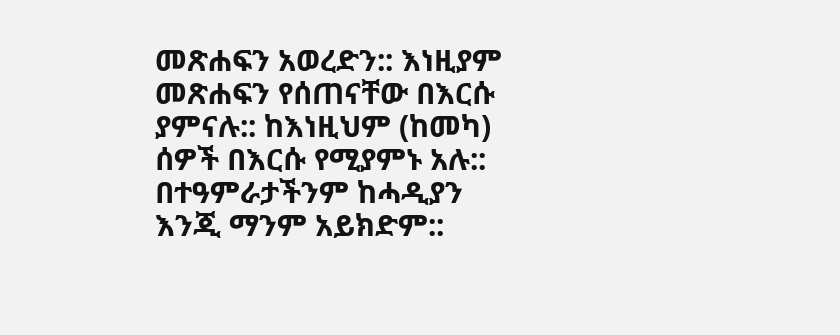መጽሐፍን አወረድን:: እነዚያም መጽሐፍን የሰጠናቸው በእርሱ ያምናሉ:: ከእነዚህም (ከመካ) ሰዎች በእርሱ የሚያምኑ አሉ:: በተዓምራታችንም ከሓዲያን እንጂ ማንም አይክድም::